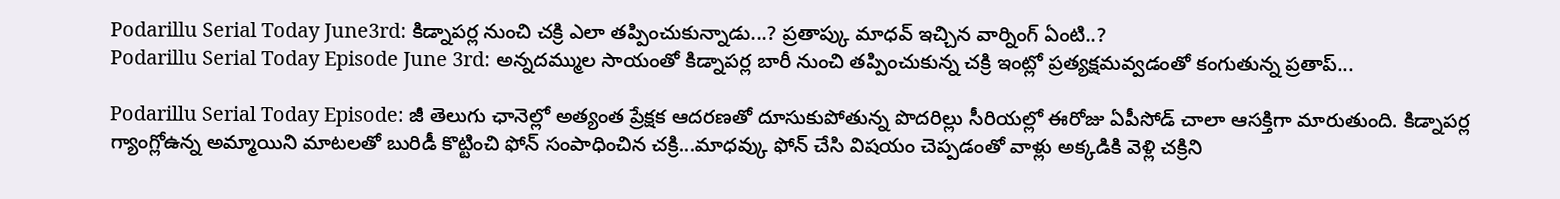Podarillu Serial Today June3rd: కిడ్నాపర్ల నుంచి చక్రి ఎలా తప్పించుకున్నాడు...? ప్రతాప్కు మాధవ్ ఇచ్చిన వార్నింగ్ ఏంటి..?
Podarillu Serial Today Episode June 3rd: అన్నదమ్ముల సాయంతో కిడ్నాపర్ల బారీ నుంచి తప్పించుకున్న చక్రి ఇంట్లో ప్రత్యక్షమవ్వడంతో కంగుతున్న ప్రతాప్...

Podarillu Serial Today Episode: జీ తెలుగు ఛానెల్లో అత్యంత ప్రేక్షక ఆదరణతో దూసుకుపోతున్న పొదరిల్లు సీరియల్లో ఈరోజు ఏపీసోడ్ చాలా ఆసక్తిగా మారుతుంది. కిడ్నాపర్ల గ్యాంగ్లోఉన్న అమ్మాయిని మాటలతో బురిడీ కొట్టించి ఫోన్ సంపాధించిన చక్రి...మాధవ్కు ఫోన్ చేసి విషయం చెప్పడంతో వాళ్లు అక్కడికి వెళ్లి చక్రిని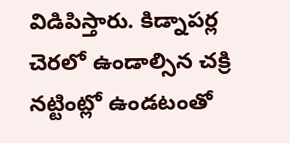విడిపిస్తారు. కిడ్నాపర్ల చెరలో ఉండాల్సిన చక్రి నట్టింట్లో ఉండటంతో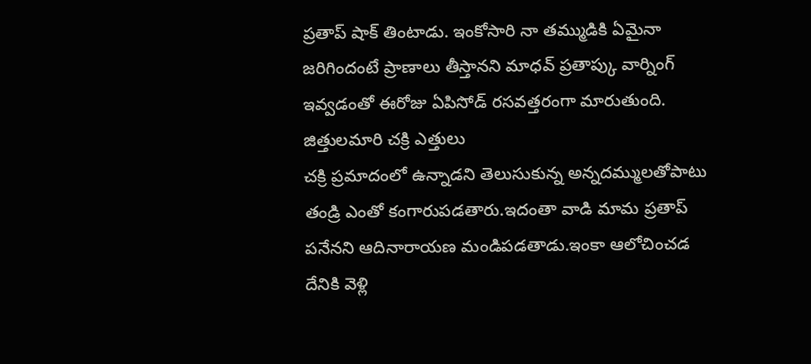ప్రతాప్ షాక్ తింటాడు. ఇంకోసారి నా తమ్ముడికి ఏమైనా జరిగిందంటే ప్రాణాలు తీస్తానని మాధవ్ ప్రతాప్కు వార్నింగ్ ఇవ్వడంతో ఈరోజు ఏపిసోడ్ రసవత్తరంగా మారుతుంది.
జిత్తులమారి చక్రి ఎత్తులు
చక్రి ప్రమాదంలో ఉన్నాడని తెలుసుకున్న అన్నదమ్ములతోపాటు తండ్రి ఎంతో కంగారుపడతారు.ఇదంతా వాడి మామ ప్రతాప్ పనేనని ఆదినారాయణ మండిపడతాడు.ఇంకా ఆలోచించడ దేనికి వెళ్లి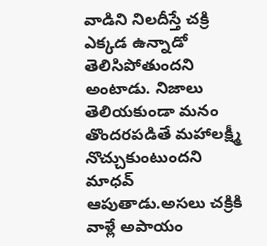వాడిని నిలదీస్తే చక్రి ఎక్కడ ఉన్నాడో తెలిసిపోతుందని అంటాడు. నిజాలు తెలియకుండా మనం తొందరపడితే మహాలక్ష్మీ నొచ్చుకుంటుందని మాధవ్ ఆపుతాడు.అసలు చక్రికి వాళ్లే అపాయం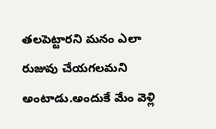తలపెట్టారని మనం ఎలా రుజువు చేయగలమని అంటాడు.అందుకే మేం వెళ్లి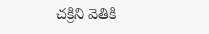చక్రిని వెతికి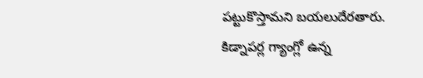పట్టుకొస్తామని బయలుదేరతారు.
కిడ్నాపర్ల గ్యాంగ్లో ఉన్న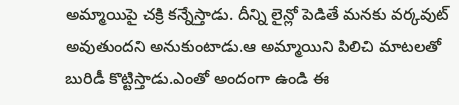అమ్మాయిపై చక్రి కన్నేస్తాడు. దీన్ని లైన్లో పెడితే మనకు వర్కవుట్ అవుతుందని అనుకుంటాడు.ఆ అమ్మాయిని పిలిచి మాటలతో బురిడీ కొట్టిస్తాడు.ఎంతో అందంగా ఉండి ఈ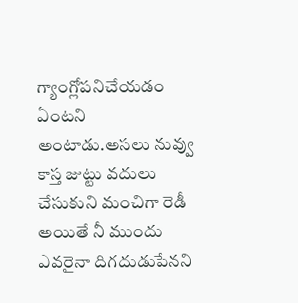గ్యాంగ్లోపనిచేయడం ఏంటని అంటాడు.అసలు నువ్వు కాస్త జుట్టు వదులు చేసుకుని మంచిగా రెడీ అయితే నీ ముందు ఎవరైనా దిగదుడుపేనని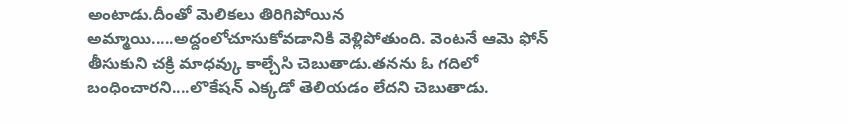అంటాడు.దీంతో మెలికలు తిరిగిపోయిన అమ్మాయి.....అద్దంలోచూసుకోవడానికి వెళ్లిపోతుంది. వెంటనే ఆమె ఫోన్ తీసుకుని చక్రి మాధవ్కు కాల్చేసి చెబుతాడు.తనను ఓ గదిలో బంధించారని....లొకేషన్ ఎక్కడో తెలియడం లేదని చెబుతాడు.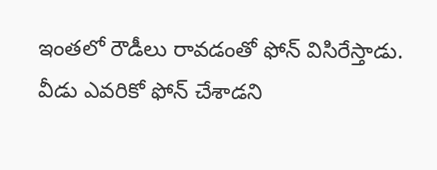ఇంతలో రౌడీలు రావడంతో ఫోన్ విసిరేస్తాడు. వీడు ఎవరికో ఫోన్ చేశాడని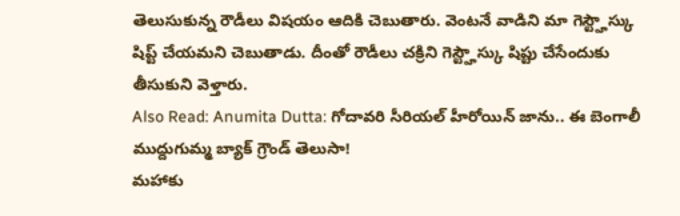తెలుసుకున్న రౌడీలు విషయం ఆదికి చెబుతారు. వెంటనే వాడిని మా గెస్ట్హౌస్కు షిప్ట్ చేయమని చెబుతాడు. దీంతో రౌడీలు చక్రిని గెస్ట్హౌస్కు షిప్టు చేసేందుకు తీసుకుని వెళ్తారు.
Also Read: Anumita Dutta: గోదావరి సీరియల్ హీరోయిన్ జాను.. ఈ బెంగాలీ ముద్దుగుమ్మ బ్యాక్ గ్రౌండ్ తెలుసా!
మహాకు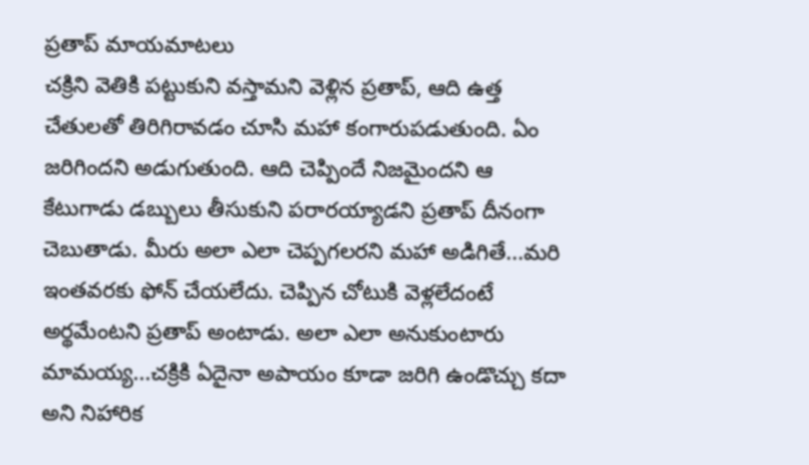ప్రతాప్ మాయమాటలు
చక్రిని వెతికి పట్టుకుని వస్తామని వెళ్లిన ప్రతాప్, ఆది ఉత్త చేతులతో తిరిగిరావడం చూసి మహా కంగారుపడుతుంది. ఏం జరిగిందని అడుగుతుంది. ఆది చెప్పిందే నిజమైందని ఆ కేటుగాడు డబ్బులు తీసుకుని పరారయ్యాడని ప్రతాప్ దీనంగా చెబుతాడు. మీరు అలా ఎలా చెప్పగలరని మహా అడిగితే...మరి ఇంతవరకు ఫోన్ చేయలేదు. చెప్పిన చోటుకి వెళ్లలేదంటే అర్థమేంటని ప్రతాప్ అంటాడు. అలా ఎలా అనుకుంటారు మామయ్య...చక్రికి ఏదైనా అపాయం కూడా జరిగి ఉండొచ్చు కదా అని నిహారిక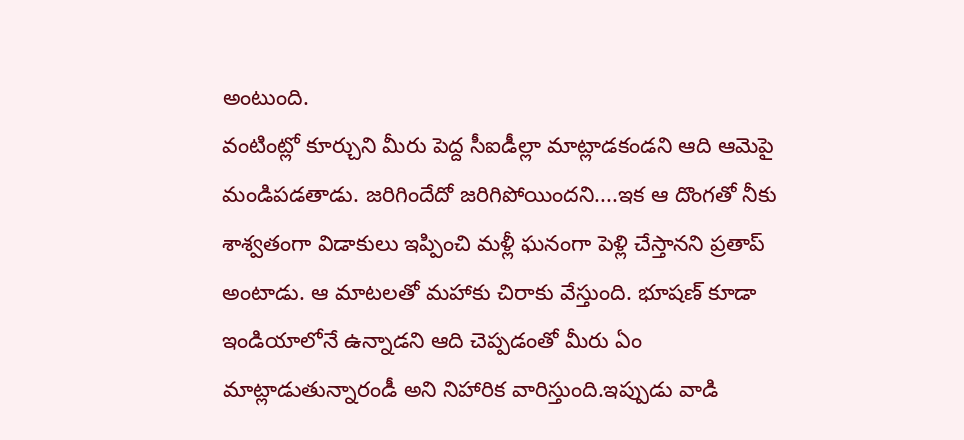అంటుంది.
వంటింట్లో కూర్చుని మీరు పెద్ద సీఐడీల్లా మాట్లాడకండని ఆది ఆమెపై మండిపడతాడు. జరిగిందేదో జరిగిపోయిందని....ఇక ఆ దొంగతో నీకు శాశ్వతంగా విడాకులు ఇప్పించి మళ్లీ ఘనంగా పెళ్లి చేస్తానని ప్రతాప్ అంటాడు. ఆ మాటలతో మహాకు చిరాకు వేస్తుంది. భూషణ్ కూడా ఇండియాలోనే ఉన్నాడని ఆది చెప్పడంతో మీరు ఏం మాట్లాడుతున్నారండీ అని నిహారిక వారిస్తుంది.ఇప్పుడు వాడి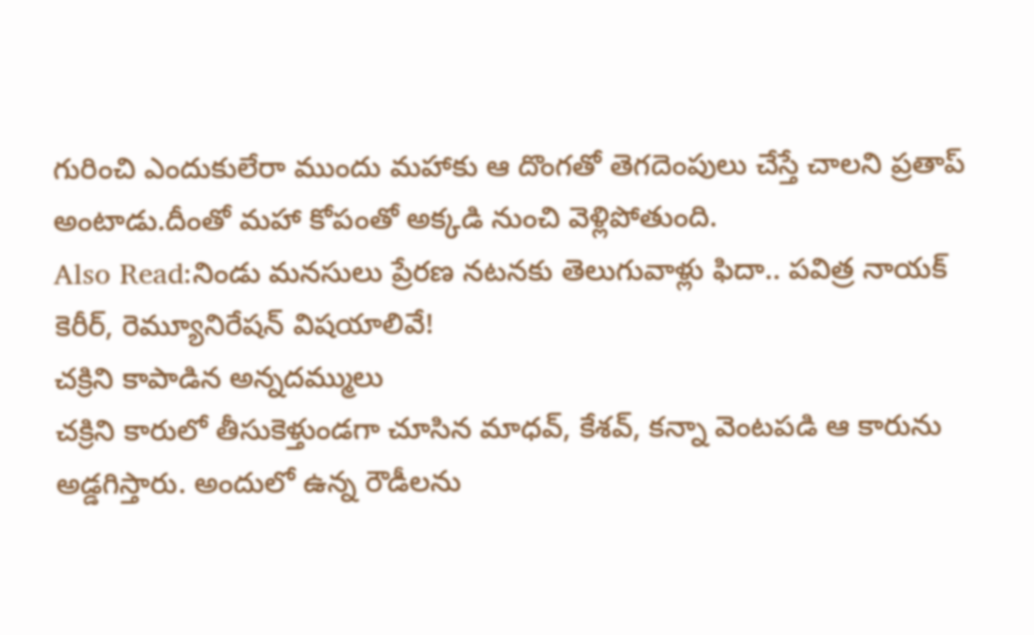గురించి ఎందుకులేరా ముందు మహాకు ఆ దొంగతో తెగదెంపులు చేస్తే చాలని ప్రతాప్ అంటాడు.దీంతో మహా కోపంతో అక్కడి నుంచి వెళ్లిపోతుంది.
Also Read:నిండు మనసులు ప్రేరణ నటనకు తెలుగువాళ్లు ఫిదా.. పవిత్ర నాయక్ కెరీర్, రెమ్యూనిరేషన్ విషయాలివే!
చక్రిని కాపాడిన అన్నదమ్ములు
చక్రిని కారులో తీసుకెళ్తుండగా చూసిన మాధవ్, కేశవ్, కన్నా వెంటపడి ఆ కారును అడ్డగిస్తారు. అందులో ఉన్న రౌడీలను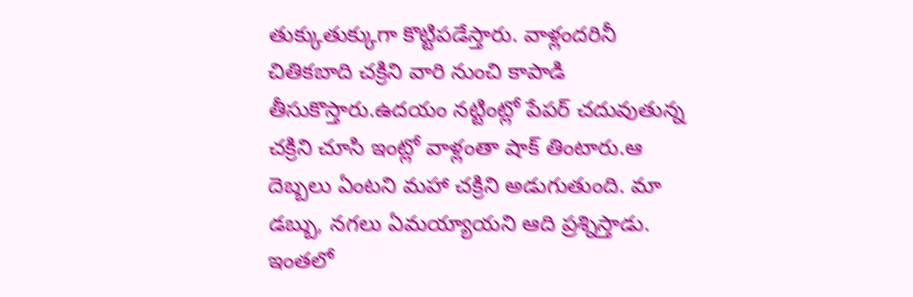తుక్కుతుక్కుగా కొట్టిపడేస్తారు. వాళ్లందరినీ చితికబాది చక్రిని వారి నుంచి కాపాడి తీసుకొస్తారు.ఉదయం నట్టింట్లో పేపర్ చదువుతున్న చక్రిని చూసి ఇంట్లో వాళ్లంతా షాక్ తింటారు.ఆ దెబ్బలు ఏంటని మహా చక్రిని అడుగుతుంది. మా డబ్బు, నగలు ఏమయ్యాయని ఆది ప్రశ్నిస్తాడు. ఇంతలో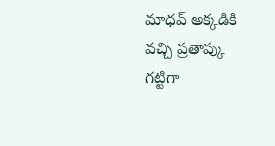మాధవ్ అక్కడికి వచ్చి ప్రతాప్కు గట్టిగా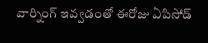వార్నింగ్ ఇవ్వడంతో ఈరోజు ఏపిసోడ్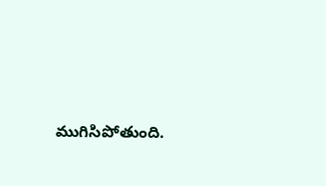ముగిసిపోతుంది.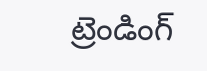ట్రెండింగ్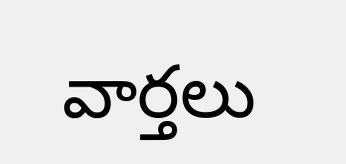వార్తలు